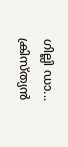ഗില്ലി ഡാ... ക്രിസ്ത്യൻ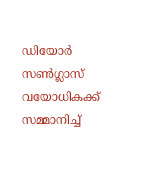ഡിയോർ സൺഗ്ലാസ് വയോധികക്ക് സമ്മാനിച്ച്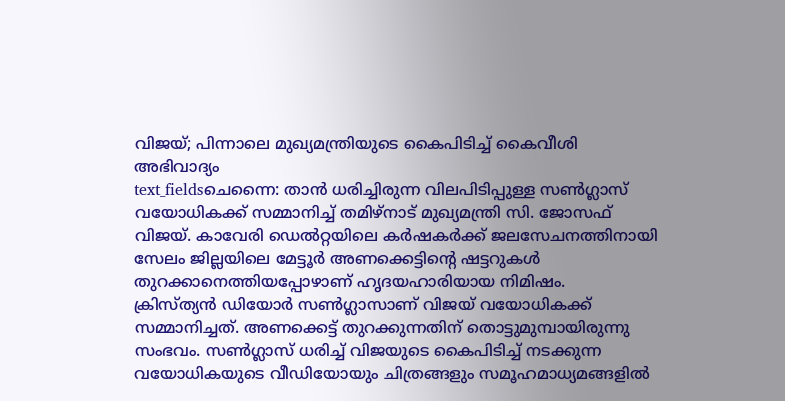വിജയ്; പിന്നാലെ മുഖ്യമന്ത്രിയുടെ കൈപിടിച്ച് കൈവീശി അഭിവാദ്യം
text_fieldsചെന്നൈ: താൻ ധരിച്ചിരുന്ന വിലപിടിപ്പുള്ള സൺഗ്ലാസ് വയോധികക്ക് സമ്മാനിച്ച് തമിഴ്നാട് മുഖ്യമന്ത്രി സി. ജോസഫ് വിജയ്. കാവേരി ഡെൽറ്റയിലെ കർഷകർക്ക് ജലസേചനത്തിനായി സേലം ജില്ലയിലെ മേട്ടൂർ അണക്കെട്ടിന്റെ ഷട്ടറുകൾ തുറക്കാനെത്തിയപ്പോഴാണ് ഹൃദയഹാരിയായ നിമിഷം.
ക്രിസ്ത്യൻ ഡിയോർ സൺഗ്ലാസാണ് വിജയ് വയോധികക്ക് സമ്മാനിച്ചത്. അണക്കെട്ട് തുറക്കുന്നതിന് തൊട്ടുമുമ്പായിരുന്നു സംഭവം. സൺഗ്ലാസ് ധരിച്ച് വിജയുടെ കൈപിടിച്ച് നടക്കുന്ന വയോധികയുടെ വീഡിയോയും ചിത്രങ്ങളും സമൂഹമാധ്യമങ്ങളിൽ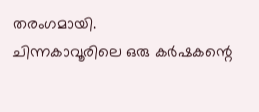തരംഗമായി.
ചിന്നകാവൂരിലെ ഒരു കർഷകന്റെ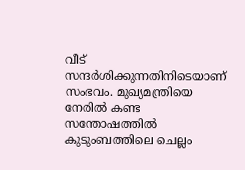വീട് സന്ദർശിക്കുന്നതിനിടെയാണ് സംഭവം. മുഖ്യമന്ത്രിയെ നേരിൽ കണ്ട സന്തോഷത്തിൽ കുടുംബത്തിലെ ചെല്ലം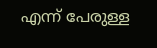എന്ന് പേരുള്ള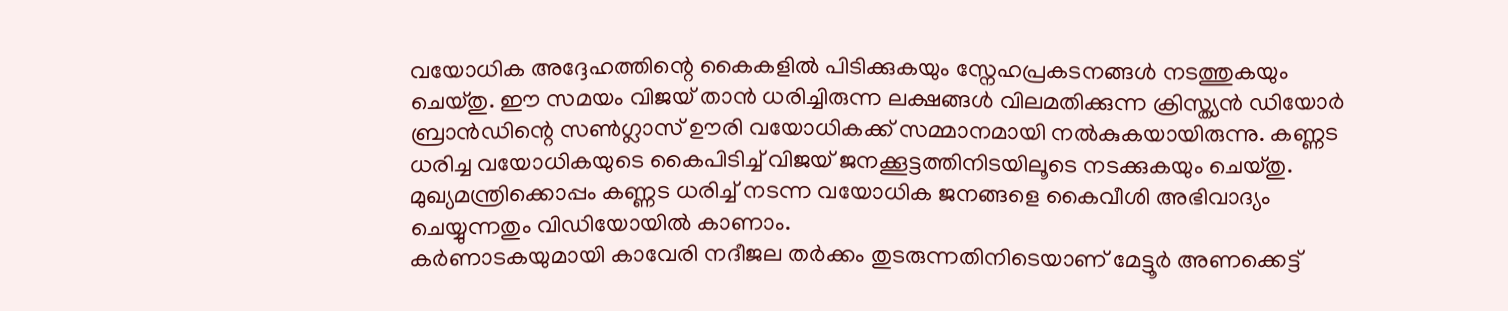വയോധിക അദ്ദേഹത്തിന്റെ കൈകളിൽ പിടിക്കുകയും സ്നേഹപ്രകടനങ്ങൾ നടത്തുകയും ചെയ്തു. ഈ സമയം വിജയ് താൻ ധരിച്ചിരുന്ന ലക്ഷങ്ങൾ വിലമതിക്കുന്ന ക്രിസ്ത്യൻ ഡിയോർ ബ്രാൻഡിന്റെ സൺഗ്ലാസ് ഊരി വയോധികക്ക് സമ്മാനമായി നൽകുകയായിരുന്നു. കണ്ണട ധരിച്ച വയോധികയുടെ കൈപിടിച്ച് വിജയ് ജനക്കൂട്ടത്തിനിടയിലൂടെ നടക്കുകയും ചെയ്തു. മുഖ്യമന്ത്രിക്കൊപ്പം കണ്ണട ധരിച്ച് നടന്ന വയോധിക ജനങ്ങളെ കൈവീശി അഭിവാദ്യം ചെയ്യുന്നതും വിഡിയോയിൽ കാണാം.
കർണാടകയുമായി കാവേരി നദീജല തർക്കം തുടരുന്നതിനിടെയാണ് മേട്ടൂർ അണക്കെട്ട്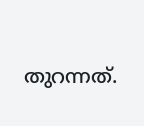തുറന്നത്.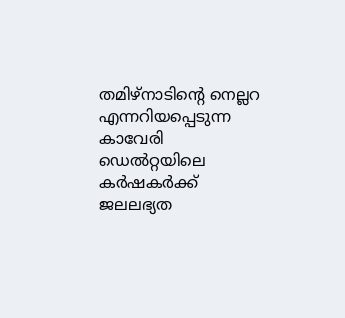തമിഴ്നാടിന്റെ നെല്ലറ എന്നറിയപ്പെടുന്ന കാവേരി ഡെൽറ്റയിലെ കർഷകർക്ക് ജലലഭ്യത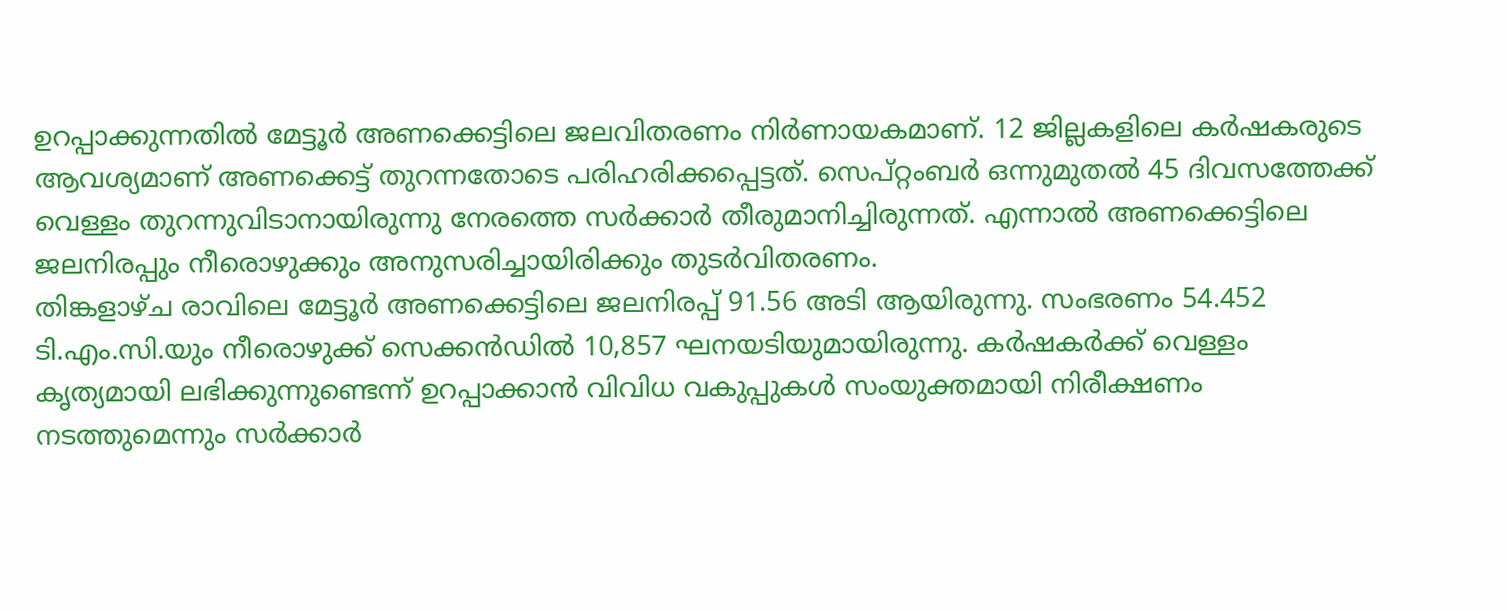ഉറപ്പാക്കുന്നതിൽ മേട്ടൂർ അണക്കെട്ടിലെ ജലവിതരണം നിർണായകമാണ്. 12 ജില്ലകളിലെ കർഷകരുടെ ആവശ്യമാണ് അണക്കെട്ട് തുറന്നതോടെ പരിഹരിക്കപ്പെട്ടത്. സെപ്റ്റംബർ ഒന്നുമുതൽ 45 ദിവസത്തേക്ക് വെള്ളം തുറന്നുവിടാനായിരുന്നു നേരത്തെ സർക്കാർ തീരുമാനിച്ചിരുന്നത്. എന്നാൽ അണക്കെട്ടിലെ ജലനിരപ്പും നീരൊഴുക്കും അനുസരിച്ചായിരിക്കും തുടർവിതരണം.
തിങ്കളാഴ്ച രാവിലെ മേട്ടൂർ അണക്കെട്ടിലെ ജലനിരപ്പ് 91.56 അടി ആയിരുന്നു. സംഭരണം 54.452 ടി.എം.സി.യും നീരൊഴുക്ക് സെക്കൻഡിൽ 10,857 ഘനയടിയുമായിരുന്നു. കർഷകർക്ക് വെള്ളം കൃത്യമായി ലഭിക്കുന്നുണ്ടെന്ന് ഉറപ്പാക്കാൻ വിവിധ വകുപ്പുകൾ സംയുക്തമായി നിരീക്ഷണം നടത്തുമെന്നും സർക്കാർ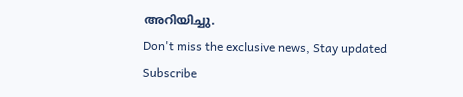അറിയിച്ചു.
Don't miss the exclusive news, Stay updated
Subscribe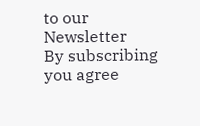to our Newsletter
By subscribing you agree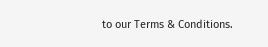to our Terms & Conditions.